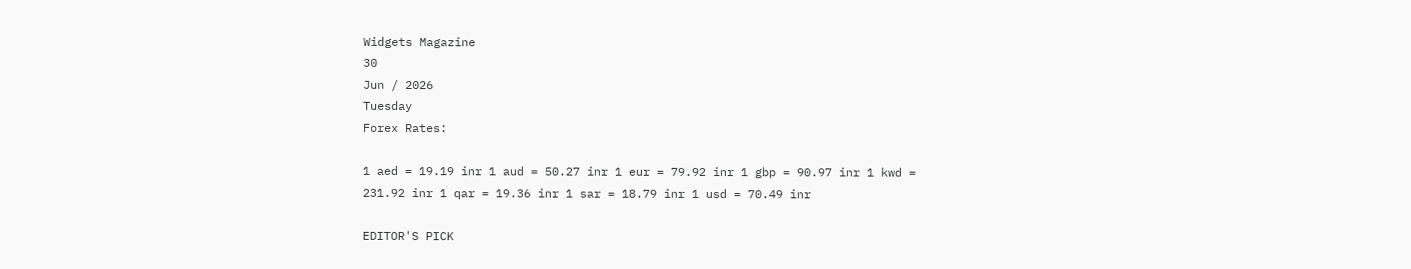Widgets Magazine
30
Jun / 2026
Tuesday
Forex Rates:

1 aed = 19.19 inr 1 aud = 50.27 inr 1 eur = 79.92 inr 1 gbp = 90.97 inr 1 kwd = 231.92 inr 1 qar = 19.36 inr 1 sar = 18.79 inr 1 usd = 70.49 inr

EDITOR'S PICK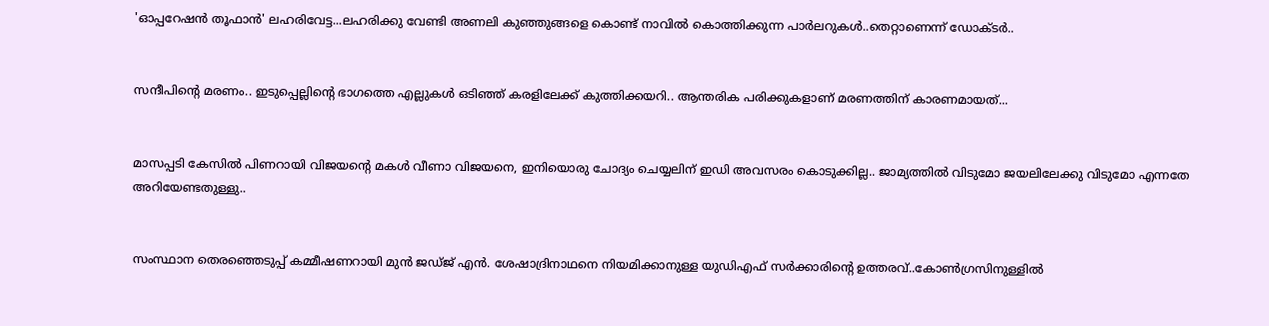'ഓപ്പറേഷൻ തൂഫാൻ' ലഹരിവേട്ട...ലഹരിക്കു വേണ്ടി അണലി കുഞ്ഞുങ്ങളെ കൊണ്ട് നാവിൽ കൊത്തിക്കുന്ന പാർലറുകൾ..തെറ്റാണെന്ന് ഡോക്ടർ..


സന്ദീപിന്റെ മരണം.. ഇടുപ്പെല്ലിന്റെ ഭാഗത്തെ എല്ലുകള്‍ ഒടിഞ്ഞ് കരളിലേക്ക് കുത്തിക്കയറി.. ആന്തരിക പരിക്കുകളാണ് മരണത്തിന് കാരണമായത്...


മാസപ്പടി കേസില്‍ പിണറായി വിജയന്റെ മകള്‍ വീണാ വിജയനെ, ഇനിയൊരു ചോദ്യം ചെയ്യലിന് ഇഡി അവസരം കൊടുക്കില്ല.. ജാമ്യത്തില്‍ വിടുമോ ജയലിലേക്കു വിടുമോ എന്നതേ അറിയേണ്ടതുള്ളു..


സംസ്ഥാന തെരഞ്ഞെടുപ്പ് കമ്മീഷണറായി മുന്‍ ജഡ്ജ് എന്‍. ശേഷാദ്രിനാഥനെ നിയമിക്കാനുള്ള യുഡിഎഫ് സര്‍ക്കാരിന്റെ ഉത്തരവ്..കോണ്‍ഗ്രസിനുള്ളില്‍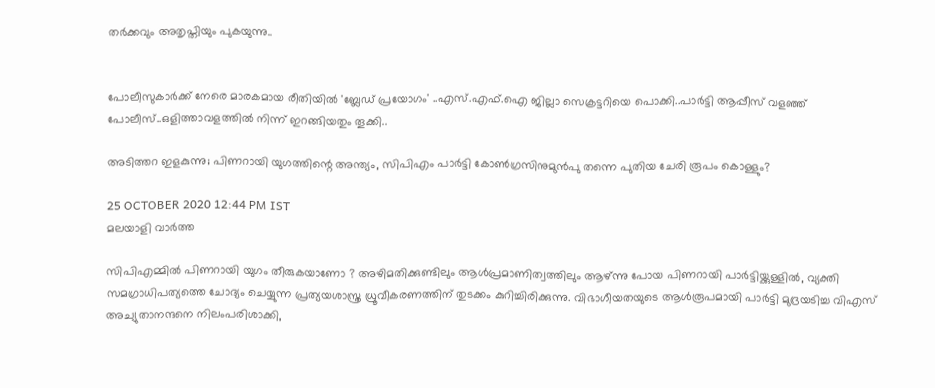തര്‍ക്കവും അതൃപ്തിയും പുകയുന്നു..


പോലീസുകാര്‍ക്ക് നേരെ മാരകമായ രീതിയില്‍ 'ബ്ലേഡ് പ്രയോഗം' ..എസ്.എഫ്.ഐ ജില്ലാ സെക്രട്ടറിയെ പൊക്കി..പാർട്ടി ആപ്പീസ് വളഞ്ഞ് പോലീസ്..ഒളിത്താവളത്തിൽ നിന്ന് ഇറങ്ങിയതും തൂക്കി..

അടിത്തറ ഇളകുന്നു; പിണറായി യുഗത്തിന്റെ അന്ത്യം, സിപിഎം പാര്‍ട്ടി കോണ്‍ഗ്രസിനുമുന്‍പു തന്നെ പുതിയ ചേരി രൂപം കൊള്ളും?

25 OCTOBER 2020 12:44 PM IST
മലയാളി വാര്‍ത്ത

സിപിഎമ്മില്‍ പിണറായി യുഗം തീരുകയാണോ ? അഴിമതിക്കുണ്ടിലും ആള്‍പ്രമാണിത്വത്തിലും ആഴ്ന്നു പോയ പിണറായി പാര്‍ട്ടിയ്ക്കുള്ളില്‍, വ്യക്തി സമഗ്രാധിപത്യത്തെ ചോദ്യം ചെയ്യുന്ന പ്രത്യയശാസ്ത്ര ധ്രൂവീകരണത്തിന് തുടക്കം കുറിച്ചിരിക്കുന്നു. വിഭാഗീയതയുടെ ആള്‍രൂപമായി പാര്‍ട്ടി മുദ്രയടിച്ച വിഎസ് അച്യുതാനന്ദനെ നിലംപരിശാക്കി,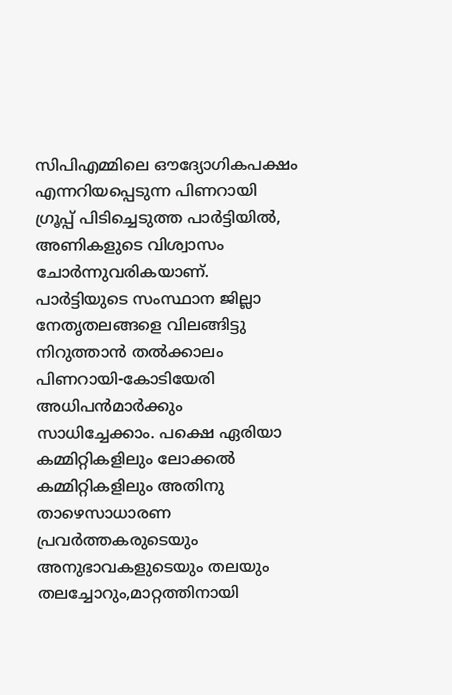സിപിഎമ്മിലെ ഔദ്യോഗികപക്ഷം എന്നറിയപ്പെടുന്ന പിണറായി ഗ്രൂപ്പ് പിടിച്ചെടുത്ത പാര്‍ട്ടിയില്‍, അണികളുടെ വിശ്വാസം ചോര്‍ന്നുവരികയാണ്. പാര്‍ട്ടിയുടെ സംസ്ഥാന ജില്ലാ നേതൃതലങ്ങളെ വിലങ്ങിട്ടു നിറുത്താന്‍ തല്‍ക്കാലം പിണറായി-കോടിയേരി അധിപന്‍മാര്‍ക്കും സാധിച്ചേക്കാം. പക്ഷെ ഏരിയാ കമ്മിറ്റികളിലും ലോക്കല്‍ കമ്മിറ്റികളിലും അതിനു താഴെസാധാരണ പ്രവര്‍ത്തകരുടെയും അനുഭാവകളുടെയും തലയും തലച്ചോറും,മാറ്റത്തിനായി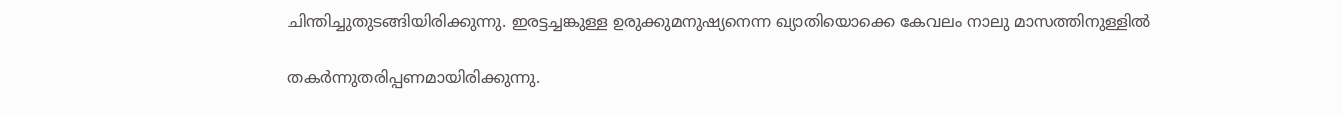ചിന്തിച്ചുതുടങ്ങിയിരിക്കുന്നു. ഇരട്ടച്ചങ്കുള്ള ഉരുക്കുമനുഷ്യനെന്ന ഖ്യാതിയൊക്കെ കേവലം നാലു മാസത്തിനുള്ളില്‍

തകര്‍ന്നുതരിപ്പണമായിരിക്കുന്നു.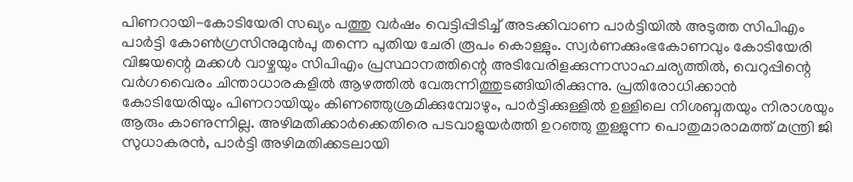പിണറായി-കോടിയേരി സഖ്യം പത്തു വര്‍ഷം വെട്ടിപ്പിടിച്ച് അടക്കിവാണ പാര്‍ട്ടിയില്‍ അടുത്ത സിപിഎം പാര്‍ട്ടി കോണ്‍ഗ്രസിനുമുന്‍പു തന്നെ പുതിയ ചേരി രൂപം കൊള്ളും. സ്വര്‍ണക്കുംഭകോണവും കോടിയേരി വിജയന്റെ മക്കള്‍ വാഴ്ചയും സിപിഎം പ്രസ്ഥാനത്തിന്റെ അടിവേരിളക്കുന്നസാഹചര്യത്തില്‍, വെറുപ്പിന്റെ വര്‍ഗവൈരം ചിന്താധാരകളില്‍ ആഴത്തില്‍ വേരുന്നിത്തുടങ്ങിയിരിക്കുന്നു. പ്രതിരോധിക്കാന്‍ കോടിയേരിയും പിണറായിയും കിണഞ്ഞുശ്രമിക്കുമ്പോഴും, പാര്‍ട്ടിക്കുള്ളില്‍ ഉള്ളിലെ നിശബ്ദതയും നിരാശയും ആരും കാണുന്നില്ല. അഴിമതിക്കാര്‍ക്കെതിരെ പടവാളുയര്‍ത്തി ഉറഞ്ഞു തുള്ളുന്ന പൊതുമാരാമത്ത് മന്ത്രി ജി സുധാകരന്‍, പാര്‍ട്ടി അഴിമതിക്കടലായി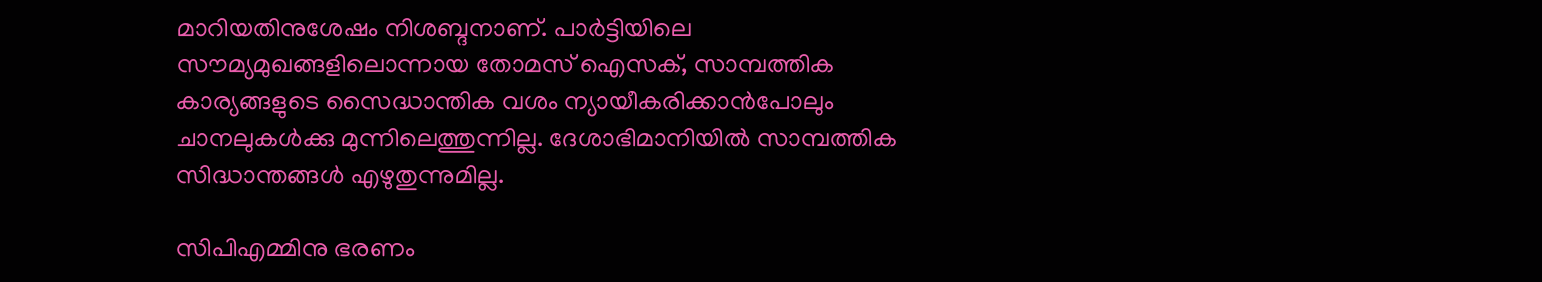മാറിയതിനുശേഷം നിശബ്ദനാണ്. പാര്‍ട്ടിയിലെ സൗമ്യമുഖങ്ങളിലൊന്നായ തോമസ് ഐസക്, സാമ്പത്തിക കാര്യങ്ങളുടെ സൈദ്ധാന്തിക വശം ന്യായീകരിക്കാന്‍പോലും ചാനലുകള്‍ക്കു മുന്നിലെത്തുന്നില്ല. ദേശാഭിമാനിയില്‍ സാമ്പത്തിക സിദ്ധാന്തങ്ങള്‍ എഴുതുന്നുമില്ല.

സിപിഎമ്മിനു ഭരണം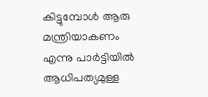കിട്ടുമ്പോള്‍ ആരു മന്ത്രിയാകണം എന്നു പാര്‍ട്ടിയില്‍ ആധിപത്യമുള്ള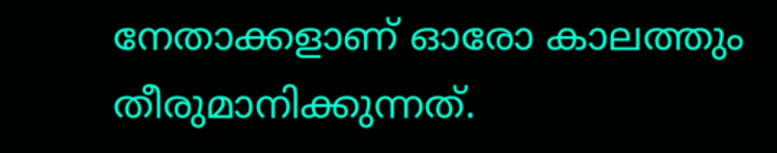നേതാക്കളാണ് ഓരോ കാലത്തും തീരുമാനിക്കുന്നത്.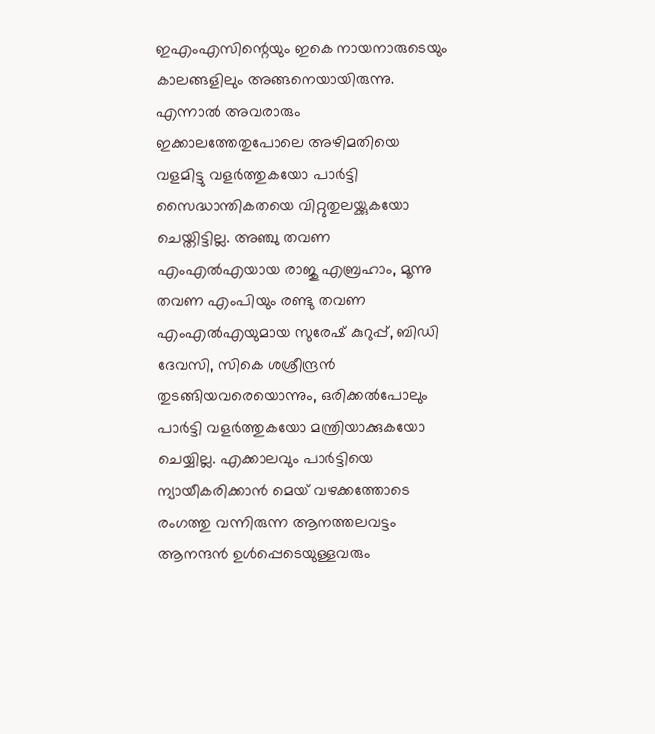ഇഎംഎസിന്റെയും ഇകെ നായനാരുടെയും കാലങ്ങളിലും അങ്ങനെയായിരുന്നു. എന്നാല്‍ അവരാരും ഇക്കാലത്തേതുപോലെ അഴിമതിയെ വളമിട്ടു വളര്‍ത്തുകയോ പാര്‍ട്ടി സൈദ്ധാന്തികതയെ വിറ്റുതുലയ്ക്കുകയോ ചെയ്തിട്ടില്ല. അഞ്ചു തവണ എംഎല്‍എയായ രാജു എബ്രഹാം, മൂന്നു തവണ എംപിയും രണ്ടു തവണ എംഎല്‍എയുമായ സുരേഷ് കുറുപ്പ്, ബിഡി ദേവസി, സികെ ശശ്രീന്ദ്രന്‍ തുടങ്ങിയവരെയൊന്നും, ഒരിക്കല്‍പോലും പാര്‍ട്ടി വളര്‍ത്തുകയോ മന്ത്രിയാക്കുകയോ ചെയ്യില്ല. എക്കാലവും പാര്‍ട്ടിയെ ന്യായീകരിക്കാന്‍ മെയ് വഴക്കത്തോടെ രംഗത്തു വന്നിരുന്ന ആനത്തലവട്ടം ആനന്ദന്‍ ഉള്‍പ്പെടെയുള്ളവരും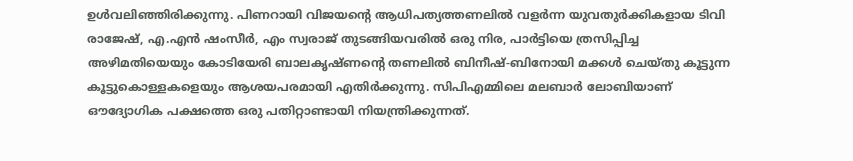ഉള്‍വലിഞ്ഞിരിക്കുന്നു. പിണറായി വിജയന്റെ ആധിപത്യത്തണലില്‍ വളര്‍ന്ന യുവതുര്‍ക്കികളായ ടിവി രാജേഷ്, എ.എന്‍ ഷംസീര്‍, എം സ്വരാജ് തുടങ്ങിയവരില്‍ ഒരു നിര, പാര്‍ട്ടിയെ ത്രസിപ്പിച്ച അഴിമതിയെയും കോടിയേരി ബാലകൃഷ്ണന്റെ തണലില്‍ ബിനീഷ്-ബിനോയി മക്കള്‍ ചെയ്തു കൂട്ടുന്ന കൂട്ടുകൊള്ളകളെയും ആശയപരമായി എതിര്‍ക്കുന്നു. സിപിഎമ്മിലെ മലബാര്‍ ലോബിയാണ് ഔദ്യോഗിക പക്ഷത്തെ ഒരു പതിറ്റാണ്ടായി നിയന്ത്രിക്കുന്നത്.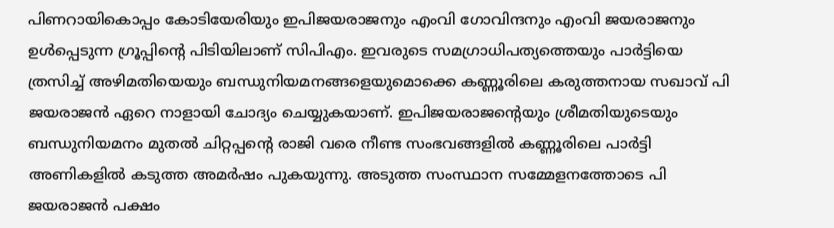പിണറായികൊപ്പം കോടിയേരിയും ഇപിജയരാജനും എംവി ഗോവിന്ദനും എംവി ജയരാജനും ഉള്‍പ്പെടുന്ന ഗ്രൂപ്പിന്റെ പിടിയിലാണ് സിപിഎം. ഇവരുടെ സമഗ്രാധിപത്യത്തെയും പാര്‍ട്ടിയെ ത്രസിച്ച് അഴിമതിയെയും ബന്ധുനിയമനങ്ങളെയുമൊക്കെ കണ്ണൂരിലെ കരുത്തനായ സഖാവ് പി ജയരാജന്‍ ഏറെ നാളായി ചോദ്യം ചെയ്യുകയാണ്. ഇപിജയരാജന്റെയും ശ്രീമതിയുടെയും ബന്ധുനിയമനം മുതല്‍ ചിറ്റപ്പന്റെ രാജി വരെ നീണ്ട സംഭവങ്ങളില്‍ കണ്ണൂരിലെ പാര്‍ട്ടി അണികളില്‍ കടുത്ത അമര്‍ഷം പുകയുന്നു. അടുത്ത സംസ്ഥാന സമ്മേളനത്തോടെ പി ജയരാജന്‍ പക്ഷം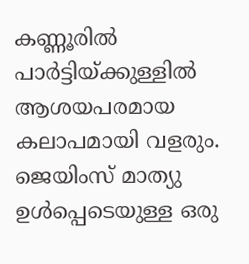കണ്ണൂരില്‍ പാര്‍ട്ടിയ്ക്കുള്ളില്‍ ആശയപരമായ കലാപമായി വളരും. ജെയിംസ് മാത്യു ഉള്‍പ്പെടെയുള്ള ഒരു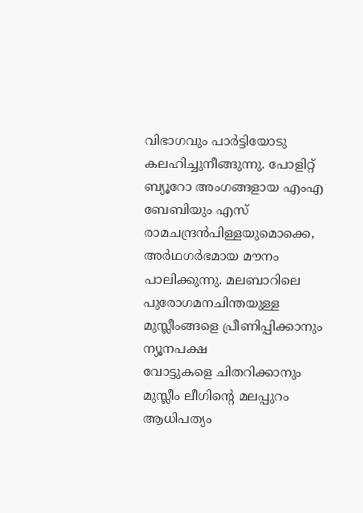വിഭാഗവും പാര്‍ട്ടിയോടു കലഹിച്ചുനീങ്ങുന്നു. പോളിറ്റ് ബ്യൂറോ അംഗങ്ങളായ എംഎ ബേബിയും എസ് രാമചന്ദ്രന്‍പിള്ളയുമൊക്കെ, അര്‍ഥഗര്‍ഭമായ മൗനം പാലിക്കുന്നു. മലബാറിലെ പുരോഗമനചിന്തയുള്ള മുസ്ലീംങ്ങളെ പ്രീണിപ്പിക്കാനും ന്യൂനപക്ഷ
വോട്ടുകളെ ചിതറിക്കാനും മുസ്ലീം ലീഗിന്റെ മലപ്പുറം ആധിപത്യം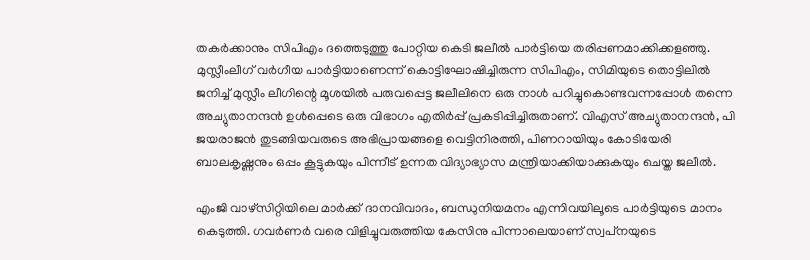തകര്‍ക്കാനും സിപിഎം ദത്തെടുത്തു പോറ്റിയ കെടി ജലീല്‍ പാര്‍ട്ടിയെ തരിപ്പണമാക്കിക്കളഞ്ഞു. മുസ്ലീംലീഗ് വര്‍ഗീയ പാര്‍ട്ടിയാണെന്ന് കൊട്ടിഘോഷിച്ചിരുന്ന സിപിഎം, സിമിയുടെ തൊട്ടിലില്‍ ജനിച്ച് മുസ്ലീം ലീഗിന്റെ മൂശയില്‍ പരുവപ്പെട്ട ജലീലിനെ ഒരു നാള്‍ പറിച്ചുകൊണ്ടവന്നപ്പോള്‍ തന്നെ അച്യുതാനന്ദന്‍ ഉള്‍പ്പെടെ ഒരു വിഭാഗം എതിര്‍പ്പ് പ്രകടിപ്പിച്ചിരുതാണ്. വിഎസ് അച്യുതാനന്ദന്‍, പി ജയരാജന്‍ തുടങ്ങിയവരുടെ അഭിപ്രായങ്ങളെ വെട്ടിനിരത്തി, പിണറായിയും കോടിയേരി ബാലകൃഷ്ണനും ഒപ്പം കൂട്ടുകയും പിന്നീട് ഉന്നത വിദ്യാഭ്യാസ മന്ത്രിയാക്കിയാക്കുകയും ചെയ്ത ജലീല്‍.

എംജി വാഴ്‌സിറ്റിയിലെ മാര്‍ക്ക് ദാനവിവാദം, ബന്ധുനിയമനം എന്നിവയിലൂടെ പാര്‍ട്ടിയുടെ മാനം കെടുത്തി. ഗവര്‍ണര്‍ വരെ വിളിച്ചുവരുത്തിയ കേസിനു പിന്നാലെയാണ് സ്വപ്‌നയുടെ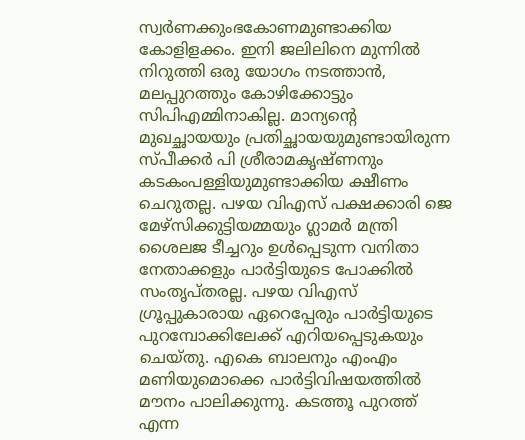സ്വര്‍ണക്കുംഭകോണമുണ്ടാക്കിയ കോളിളക്കം. ഇനി ജലിലിനെ മുന്നില്‍ നിറുത്തി ഒരു യോഗം നടത്താന്‍, മലപ്പുറത്തും കോഴിക്കോട്ടും സിപിഎമ്മിനാകില്ല. മാന്യന്റെ മുഖച്ഛായയും പ്രതിച്ഛായയുമുണ്ടായിരുന്ന സ്പീക്കര്‍ പി ശ്രീരാമകൃഷ്ണനും കടകംപള്ളിയുമുണ്ടാക്കിയ ക്ഷീണം ചെറുതല്ല. പഴയ വിഎസ് പക്ഷക്കാരി ജെ മേഴ്‌സിക്കുട്ടിയമ്മയും ഗ്ലാമര്‍ മന്ത്രി ശൈലജ ടീച്ചറും ഉള്‍പ്പെടുന്ന വനിതാ നേതാക്കളും പാര്‍ട്ടിയുടെ പോക്കില്‍ സംതൃപ്തരല്ല. പഴയ വിഎസ് ഗ്രൂപ്പുകാരായ ഏറെപ്പേരും പാര്‍ട്ടിയുടെ പുറമ്പോക്കിലേക്ക് എറിയപ്പെടുകയും ചെയ്തു. എകെ ബാലനും എംഎം മണിയുമൊക്കെ പാര്‍ട്ടിവിഷയത്തില്‍ മൗനം പാലിക്കുന്നു. കടത്തൂ പുറത്ത് എന്ന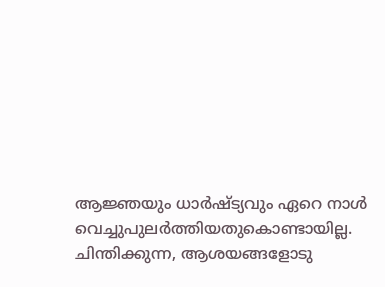ആജ്ഞയും ധാര്‍ഷ്ട്യവും ഏറെ നാള്‍ വെച്ചുപുലര്‍ത്തിയതുകൊണ്ടായില്ല. ചിന്തിക്കുന്ന, ആശയങ്ങളോടു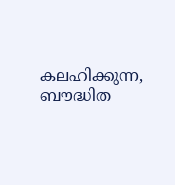കലഹിക്കുന്ന, ബൗദ്ധിത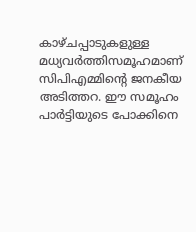കാഴ്ചപ്പാടുകളുള്ള മധ്യവര്‍ത്തിസമൂഹമാണ് സിപിഎമ്മിന്റെ ജനകീയ അടിത്തറ. ഈ സമൂഹം പാര്‍ട്ടിയുടെ പോക്കിനെ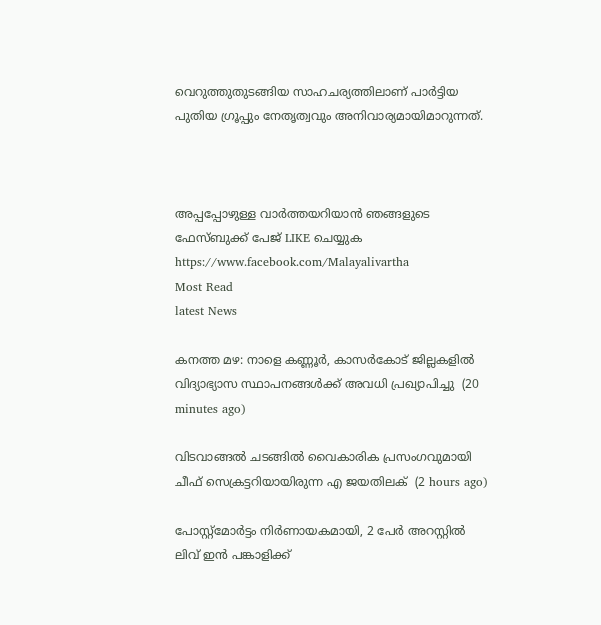വെറുത്തുതുടങ്ങിയ സാഹചര്യത്തിലാണ് പാര്‍ട്ടിയ പുതിയ ഗ്രൂപ്പും നേതൃത്വവും അനിവാര്യമായിമാറുന്നത്.



അപ്പപ്പോഴുള്ള വാര്‍ത്തയറിയാന്‍ ഞങ്ങളുടെ ഫേസ്‌ബുക്ക്‌ പേജ് LIKE ചെയ്യുക
https://www.facebook.com/Malayalivartha
Most Read
latest News

കനത്ത മഴ: നാളെ കണ്ണൂര്‍, കാസര്‍കോട് ജില്ലകളില്‍ വിദ്യാഭ്യാസ സ്ഥാപനങ്ങള്‍ക്ക് അവധി പ്രഖ്യാപിച്ചു  (20 minutes ago)

വിടവാങ്ങല്‍ ചടങ്ങില്‍ വൈകാരിക പ്രസംഗവുമായി ചീഫ് സെക്രട്ടറിയായിരുന്ന എ ജയതിലക്  (2 hours ago)

പോസ്റ്റ്മോർട്ടം നിർണായകമായി, 2 പേർ അറസ്റ്റിൽ ലിവ് ഇൻ പങ്കാളിക്ക്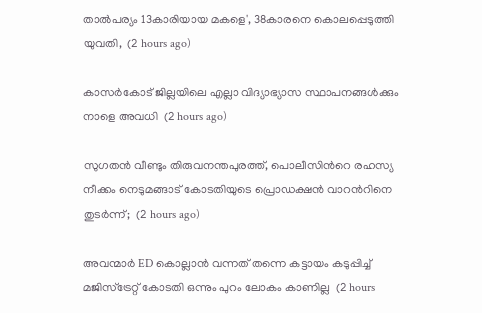താൽപര്യം 13കാരിയായ മകളെ', 38കാരനെ കൊലപ്പെടുത്തി യുവതി,  (2 hours ago)

കാസർകോട് ജില്ലയിലെ എല്ലാ വിദ്യാഭ്യാസ സ്ഥാപനങ്ങൾക്കും നാളെ അവധി  (2 hours ago)

സുഗതൻ വീണ്ടും തിരുവനന്തപുരത്ത്, പൊലീസിന്‍റെ രഹസ്യ നീക്കം നെടുമങ്ങാട് കോടതിയുടെ പ്രൊഡക്ഷൻ വാറന്‍റിനെ തുടർന്ന്;  (2 hours ago)

അവന്മാർ ED കൊല്ലാൻ വന്നത് തന്നെ കട്ടായം കടുപ്പിച്ച് മജിസ്ട്രേറ്റ് കോടതി ഒന്നും പുറം ലോകം കാണില്ല  (2 hours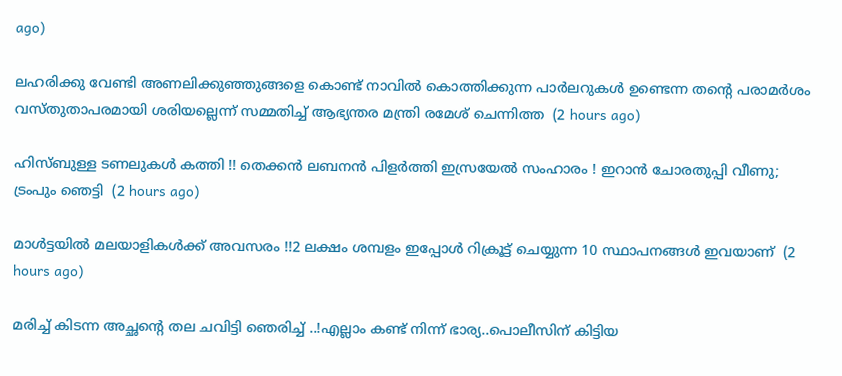ago)

ലഹരിക്കു വേണ്ടി അണലിക്കുഞ്ഞുങ്ങളെ കൊണ്ട് നാവിൽ കൊത്തിക്കുന്ന പാർലറുകൾ ഉണ്ടെന്ന തന്‍റെ പരാമർശം വസ്തുതാപരമായി ശരിയല്ലെന്ന് സമ്മതിച്ച് ആഭ്യന്തര മന്ത്രി രമേശ് ചെന്നിത്ത  (2 hours ago)

ഹിസ്ബുള്ള ടണലുകള്‍ കത്തി !! തെക്കന്‍ ലബനന്‍ പിളര്‍ത്തി ഇസ്രയേല്‍ സംഹാരം ! ഇറാന്‍ ചോരതുപ്പി വീണു; ട്രംപും ഞെട്ടി  (2 hours ago)

മാൾട്ടയിൽ മലയാളികൾക്ക് അവസരം !!2 ലക്ഷം ശമ്പളം ഇപ്പോൾ റിക്രൂട്ട് ചെയ്യുന്ന 10 സ്ഥാപനങ്ങൾ ഇവയാണ്  (2 hours ago)

മരിച്ച് കിടന്ന അച്ഛന്റെ തല ചവിട്ടി ഞെരിച്ച് ..!എല്ലാം കണ്ട് നിന്ന് ഭാര്യ..പൊലീസിന് കിട്ടിയ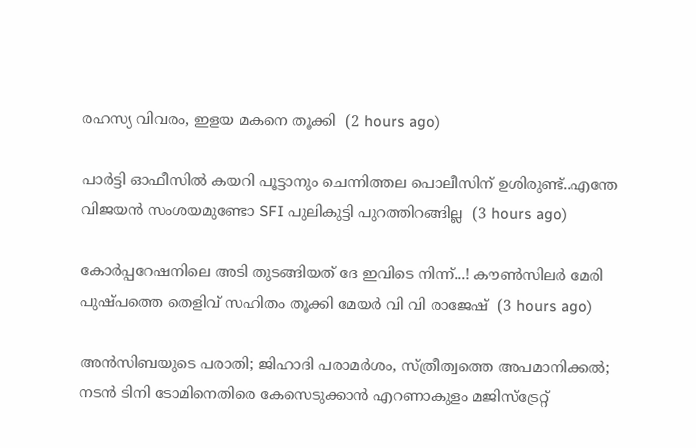രഹസ്യ വിവരം, ഇളയ മകനെ തൂക്കി  (2 hours ago)

പാർട്ടി ഓഫീസിൽ കയറി പൂട്ടാനും ചെന്നിത്തല പൊലീസിന് ഉശിരുണ്ട്..എന്തേ വിജയൻ സംശയമുണ്ടോ SFI പുലികുട്ടി പുറത്തിറങ്ങില്ല  (3 hours ago)

കോർപ്പറേഷനിലെ അടി തുടങ്ങിയത് ദേ ഇവിടെ നിന്ന്...! കൗൺസിലർ മേരി പുഷ്പത്തെ തെളിവ് സഹിതം തൂക്കി മേയർ വി വി രാജേഷ്  (3 hours ago)

അൻസിബയുടെ പരാതി; ജിഹാദി പരാമർശം, സ്ത്രീത്വത്തെ അപമാനിക്കൽ; നടൻ ടിനി ടോമിനെതിരെ കേസെടുക്കാൻ എറണാകുളം മജിസ്ട്രേറ്റ്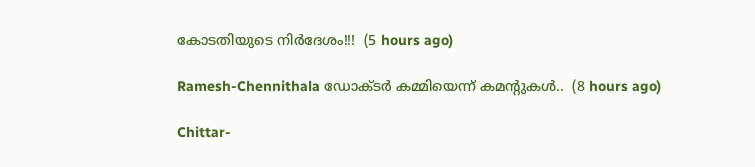കോടതിയുടെ നിർദേശം!!!  (5 hours ago)

Ramesh-Chennithala ഡോക്ടർ കമ്മിയെന്ന് കമന്റുകൾ..  (8 hours ago)

Chittar-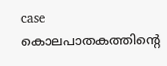case കൊലപാതകത്തിന്റെ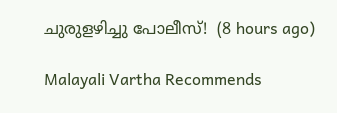ചുരുളഴിച്ചു പോലീസ്!  (8 hours ago)

Malayali Vartha Recommends